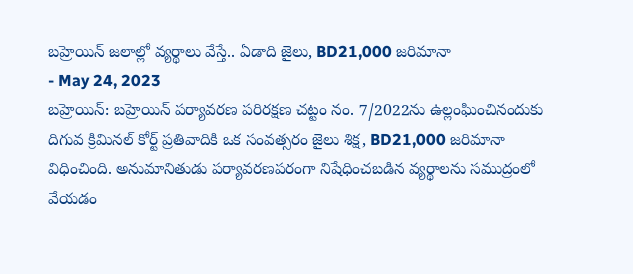బహ్రెయిన్ జలాల్లో వ్యర్థాలు వేస్తే.. ఏడాది జైలు, BD21,000 జరిమానా
- May 24, 2023
బహ్రెయిన్: బహ్రెయిన్ పర్యావరణ పరిరక్షణ చట్టం నం. 7/2022ను ఉల్లంఘించినందుకు దిగువ క్రిమినల్ కోర్ట్ ప్రతివాదికి ఒక సంవత్సరం జైలు శిక్ష, BD21,000 జరిమానా విధించింది. అనుమానితుడు పర్యావరణపరంగా నిషేధించబడిన వ్యర్థాలను సముద్రంలో వేయడం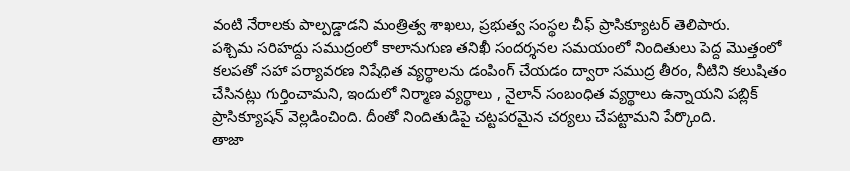వంటి నేరాలకు పాల్పడ్డాడని మంత్రిత్వ శాఖలు, ప్రభుత్వ సంస్థల చీఫ్ ప్రాసిక్యూటర్ తెలిపారు.
పశ్చిమ సరిహద్దు సముద్రంలో కాలానుగుణ తనిఖీ సందర్శనల సమయంలో నిందితులు పెద్ద మొత్తంలో కలపతో సహా పర్యావరణ నిషేధిత వ్యర్థాలను డంపింగ్ చేయడం ద్వారా సముద్ర తీరం, నీటిని కలుషితం చేసినట్లు గుర్తించామని, ఇందులో నిర్మాణ వ్యర్థాలు , నైలాన్ సంబంధిత వ్యర్థాలు ఉన్నాయని పబ్లిక్ ప్రాసిక్యూషన్ వెల్లడించింది. దీంతో నిందితుడిపై చట్టపరమైన చర్యలు చేపట్టామని పేర్కొంది.
తాజా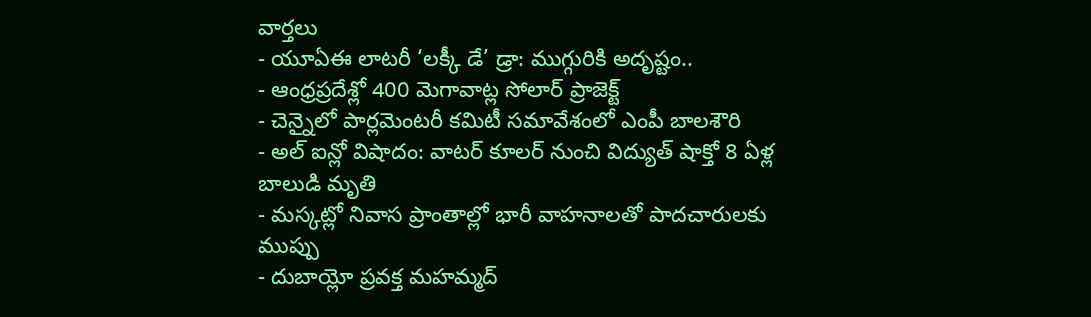వార్తలు
- యూఏఈ లాటరీ ‘లక్కీ డే’ డ్రా: ముగ్గురికి అదృష్టం..
- ఆంధ్రప్రదేశ్లో 400 మెగావాట్ల సోలార్ ప్రాజెక్ట్
- చెన్నైలో పార్లమెంటరీ కమిటీ సమావేశంలో ఎంపీ బాలశౌరి
- అల్ ఐన్లో విషాదం: వాటర్ కూలర్ నుంచి విద్యుత్ షాక్తో 8 ఏళ్ల బాలుడి మృతి
- మస్కట్లో నివాస ప్రాంతాల్లో భారీ వాహనాలతో పాదచారులకు ముప్పు
- దుబాయ్లో ప్రవక్త మహమ్మద్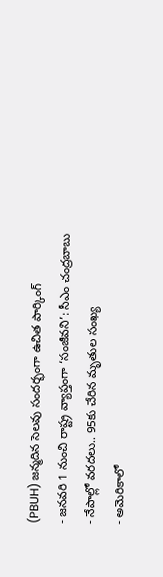(PBUH) జన్మదిన సెలవు సందర్భంగా ఉచిత పార్కింగ్
- జనవరి 1 నుంచి రాష్ట్ర వ్యాప్తంగా ‘సంజీవని’: సీఎం చంద్రబాబు
- నేపాల్లో వరదలు.. 95కు చేరిన మృతుల సంఖ్య
- అమెరికాలో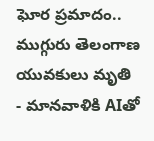ఘోర ప్రమాదం.. ముగ్గురు తెలంగాణ యువకులు మృతి
- మానవాళికి AIతో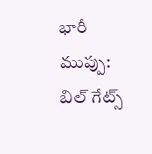భారీ ముప్పు: బిల్ గేట్స్